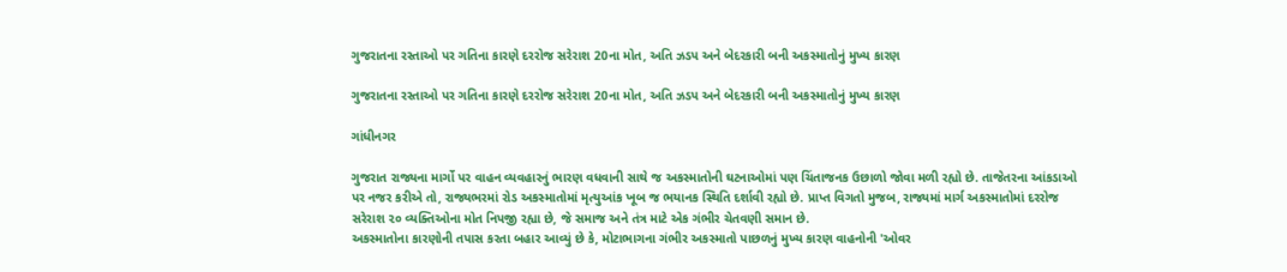ગુજરાતના રસ્તાઓ પર ગતિના કારણે દરરોજ સરેરાશ 20ના મોત, અતિ ઝડપ અને બેદરકારી બની અકસ્માતોનું મુખ્ય કારણ

ગુજરાતના રસ્તાઓ પર ગતિના કારણે દરરોજ સરેરાશ 20ના મોત, અતિ ઝડપ અને બેદરકારી બની અકસ્માતોનું મુખ્ય કારણ

ગાંધીનગર

ગુજરાત રાજ્યના માર્ગો પર વાહન વ્યવહારનું ભારણ વધવાની સાથે જ અકસ્માતોની ઘટનાઓમાં પણ ચિંતાજનક ઉછાળો જોવા મળી રહ્યો છે. તાજેતરના આંકડાઓ પર નજર કરીએ તો, રાજ્યભરમાં રોડ અકસ્માતોમાં મૃત્યુઆંક ખૂબ જ ભયાનક સ્થિતિ દર્શાવી રહ્યો છે. પ્રાપ્ત વિગતો મુજબ, રાજ્યમાં માર્ગ અકસ્માતોમાં દરરોજ સરેરાશ ૨૦ વ્યક્તિઓના મોત નિપજી રહ્યા છે, જે સમાજ અને તંત્ર માટે એક ગંભીર ચેતવણી સમાન છે.
અકસ્માતોના કારણોની તપાસ કરતા બહાર આવ્યું છે કે, મોટાભાગના ગંભીર અકસ્માતો પાછળનું મુખ્ય કારણ વાહનોની 'ઓવર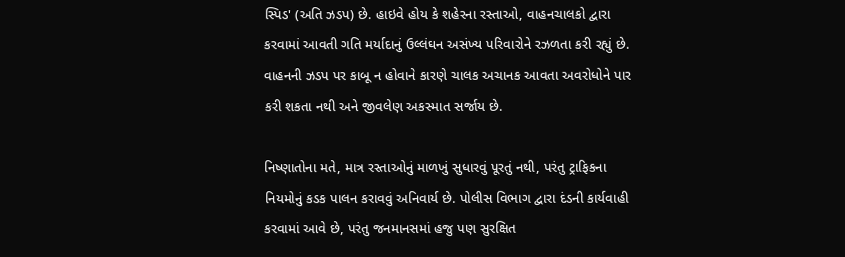સ્પિડ' (અતિ ઝડપ) છે. હાઇવે હોય કે શહેરના રસ્તાઓ, વાહનચાલકો દ્વારા કરવામાં આવતી ગતિ મર્યાદાનું ઉલ્લંઘન અસંખ્ય પરિવારોને રઝળતા કરી રહ્યું છે. વાહનની ઝડપ પર કાબૂ ન હોવાને કારણે ચાલક અચાનક આવતા અવરોધોને પાર કરી શકતા નથી અને જીવલેણ અકસ્માત સર્જાય છે.

નિષ્ણાતોના મતે, માત્ર રસ્તાઓનું માળખું સુધારવું પૂરતું નથી, પરંતુ ટ્રાફિકના નિયમોનું કડક પાલન કરાવવું અનિવાર્ય છે. પોલીસ વિભાગ દ્વારા દંડની કાર્યવાહી કરવામાં આવે છે, પરંતુ જનમાનસમાં હજુ પણ સુરક્ષિત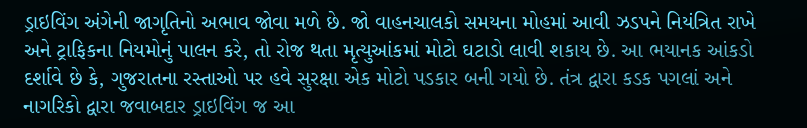ડ્રાઇવિંગ અંગેની જાગૃતિનો અભાવ જોવા મળે છે. જો વાહનચાલકો સમયના મોહમાં આવી ઝડપને નિયંત્રિત રાખે અને ટ્રાફિકના નિયમોનું પાલન કરે, તો રોજ થતા મૃત્યુઆંકમાં મોટો ઘટાડો લાવી શકાય છે. આ ભયાનક આંકડો દર્શાવે છે કે, ગુજરાતના રસ્તાઓ પર હવે સુરક્ષા એક મોટો પડકાર બની ગયો છે. તંત્ર દ્વારા કડક પગલાં અને નાગરિકો દ્વારા જવાબદાર ડ્રાઇવિંગ જ આ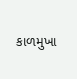કાળમુખા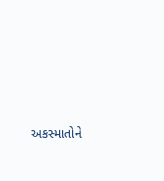અકસ્માતોને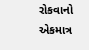રોકવાનો એકમાત્ર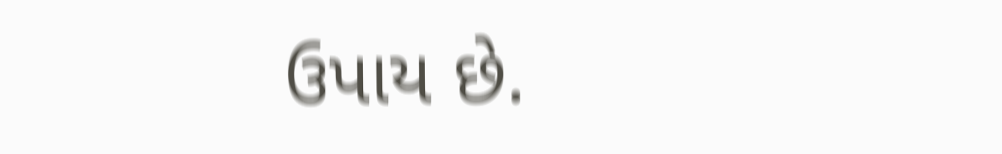ઉપાય છે.